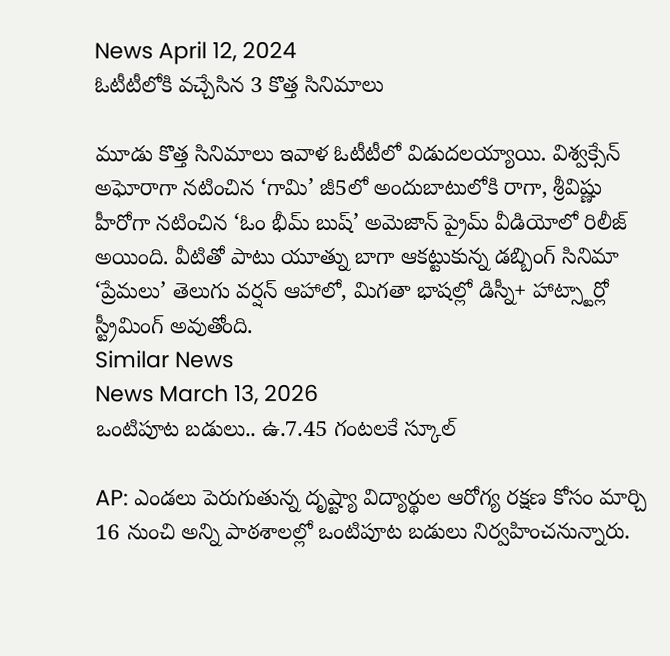News April 12, 2024
ఓటీటీలోకి వచ్చేసిన 3 కొత్త సినిమాలు

మూడు కొత్త సినిమాలు ఇవాళ ఓటీటీలో విడుదలయ్యాయి. విశ్వక్సేన్ అఘోరాగా నటించిన ‘గామి’ జీ5లో అందుబాటులోకి రాగా, శ్రీవిష్ణు హీరోగా నటించిన ‘ఓం భీమ్ బుష్’ అమెజాన్ ప్రైమ్ వీడియోలో రిలీజ్ అయింది. వీటితో పాటు యూత్ను బాగా ఆకట్టుకున్న డబ్బింగ్ సినిమా ‘ప్రేమలు’ తెలుగు వర్షన్ ఆహాలో, మిగతా భాషల్లో డిస్నీ+ హాట్స్టార్లో స్ట్రీమింగ్ అవుతోంది.
Similar News
News March 13, 2026
ఒంటిపూట బడులు.. ఉ.7.45 గంటలకే స్కూల్

AP: ఎండలు పెరుగుతున్న దృష్ట్యా విద్యార్థుల ఆరోగ్య రక్షణ కోసం మార్చి 16 నుంచి అన్ని పాఠశాలల్లో ఒంటిపూట బడులు నిర్వహించనున్నారు.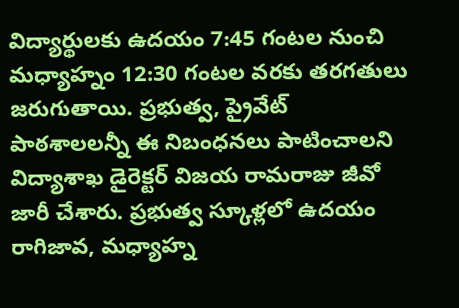విద్యార్థులకు ఉదయం 7:45 గంటల నుంచి మధ్యాహ్నం 12:30 గంటల వరకు తరగతులు జరుగుతాయి. ప్రభుత్వ, ప్రైవేట్ పాఠశాలలన్నీ ఈ నిబంధనలు పాటించాలని విద్యాశాఖ డైరెక్టర్ విజయ రామరాజు జీవో జారీ చేశారు. ప్రభుత్వ స్కూళ్లలో ఉదయం రాగిజావ, మధ్యాహ్న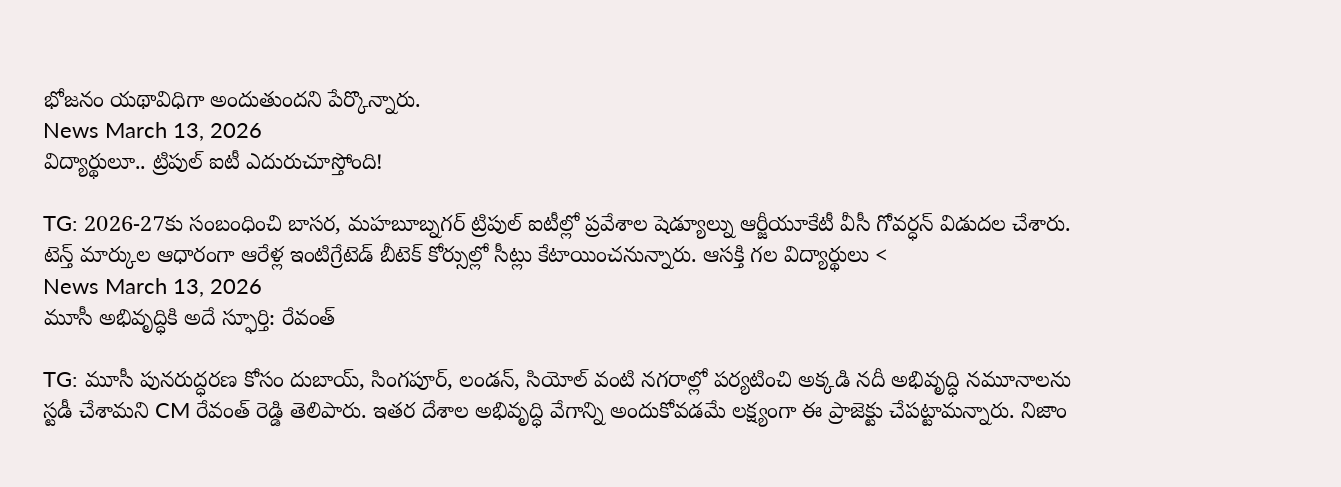భోజనం యథావిధిగా అందుతుందని పేర్కొన్నారు.
News March 13, 2026
విద్యార్థులూ.. ట్రిపుల్ ఐటీ ఎదురుచూస్తోంది!

TG: 2026-27కు సంబంధించి బాసర, మహబూబ్నగర్ ట్రిపుల్ ఐటీల్లో ప్రవేశాల షెడ్యూల్ను ఆర్జీయూకేటీ వీసీ గోవర్ధన్ విడుదల చేశారు. టెన్త్ మార్కుల ఆధారంగా ఆరేళ్ల ఇంటిగ్రేటెడ్ బీటెక్ కోర్సుల్లో సీట్లు కేటాయించనున్నారు. ఆసక్తి గల విద్యార్థులు <
News March 13, 2026
మూసీ అభివృద్ధికి అదే స్ఫూర్తి: రేవంత్

TG: మూసీ పునరుద్ధరణ కోసం దుబాయ్, సింగపూర్, లండన్, సియోల్ వంటి నగరాల్లో పర్యటించి అక్కడి నదీ అభివృద్ధి నమూనాలను స్టడీ చేశామని CM రేవంత్ రెడ్డి తెలిపారు. ఇతర దేశాల అభివృద్ధి వేగాన్ని అందుకోవడమే లక్ష్యంగా ఈ ప్రాజెక్టు చేపట్టామన్నారు. నిజాం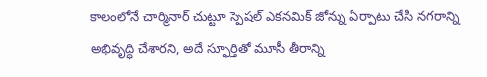కాలంలోనే చార్మినార్ చుట్టూ స్పెషల్ ఎకనమిక్ జోన్ను ఏర్పాటు చేసి నగరాన్ని అభివృద్ధి చేశారని, అదే స్ఫూర్తితో మూసీ తీరాన్ని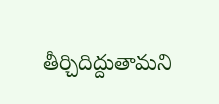తీర్చిదిద్దుతామని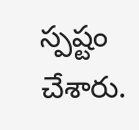స్పష్టం చేశారు.